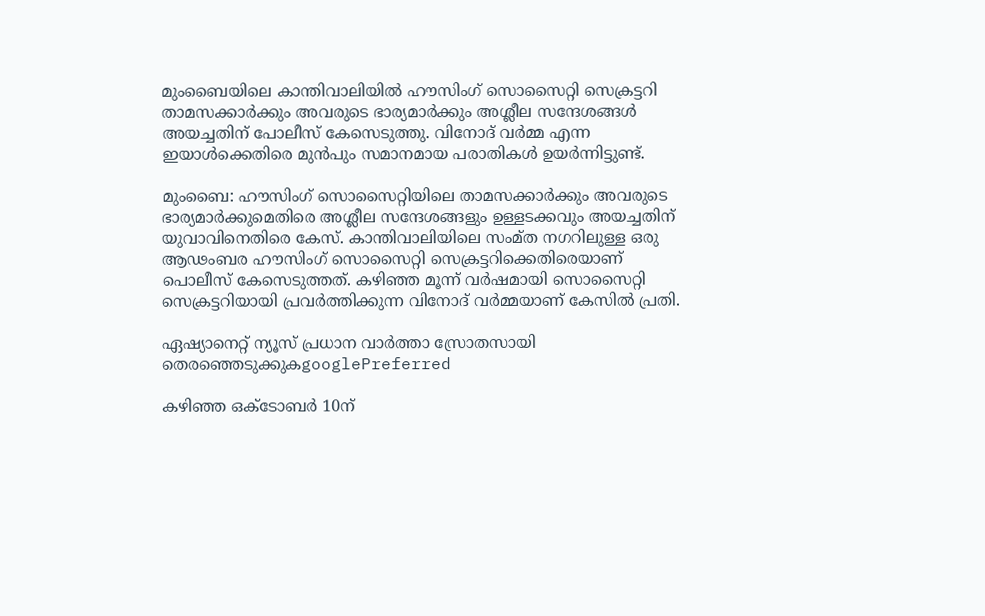മുംബൈയിലെ കാന്തിവാലിയിൽ ഹൗസിംഗ് സൊസൈറ്റി സെക്രട്ടറി താമസക്കാർക്കും അവരുടെ ഭാര്യമാർക്കും അശ്ലീല സന്ദേശങ്ങൾ അയച്ചതിന് പോലീസ് കേസെടുത്തു. വിനോദ് വർമ്മ എന്ന ഇയാൾക്കെതിരെ മുൻപും സമാനമായ പരാതികൾ ഉയർന്നിട്ടുണ്ട്.

മുംബൈ: ഹൗസിംഗ് സൊസൈറ്റിയിലെ താമസക്കാർക്കും അവരുടെ ഭാര്യമാർക്കുമെതിരെ അശ്ലീല സന്ദേശങ്ങളും ഉള്ളടക്കവും അയച്ചതിന് യുവാവിനെതിരെ കേസ്. കാന്തിവാലിയിലെ സംമ്ത നഗറിലുള്ള ഒരു ആഢംബര ഹൗസിംഗ് സൊസൈറ്റി സെക്രട്ടറിക്കെതിരെയാണ് പൊലീസ് കേസെടുത്തത്. കഴിഞ്ഞ മൂന്ന് വർഷമായി സൊസൈറ്റി സെക്രട്ടറിയായി പ്രവർത്തിക്കുന്ന വിനോദ് വർമ്മയാണ് കേസിൽ പ്രതി.

ഏഷ്യാനെറ്റ് ന്യൂസ് പ്രധാന വാർത്താ സ്രോതസായി തെരഞ്ഞെടുക്കുകgooglePreferred

കഴിഞ്ഞ ഒക്ടോബർ 10ന്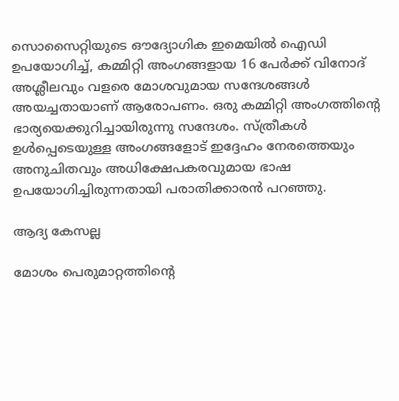സൊസൈറ്റിയുടെ ഔദ്യോഗിക ഇമെയിൽ ഐഡി ഉപയോഗിച്ച്, കമ്മിറ്റി അംഗങ്ങളായ 16 പേർക്ക് വിനോദ് അശ്ലീലവും വളരെ മോശവുമായ സന്ദേശങ്ങൾ അയച്ചതായാണ് ആരോപണം. ഒരു കമ്മിറ്റി അംഗത്തിന്‍റെ ഭാര്യയെക്കുറിച്ചായിരുന്നു സന്ദേശം. സ്ത്രീകൾ ഉൾപ്പെടെയുള്ള അംഗങ്ങളോട് ഇദ്ദേഹം നേരത്തെയും അനുചിതവും അധിക്ഷേപകരവുമായ ഭാഷ ഉപയോഗിച്ചിരുന്നതായി പരാതിക്കാരൻ പറഞ്ഞു.

ആദ്യ കേസല്ല

മോശം പെരുമാറ്റത്തിന്‍റെ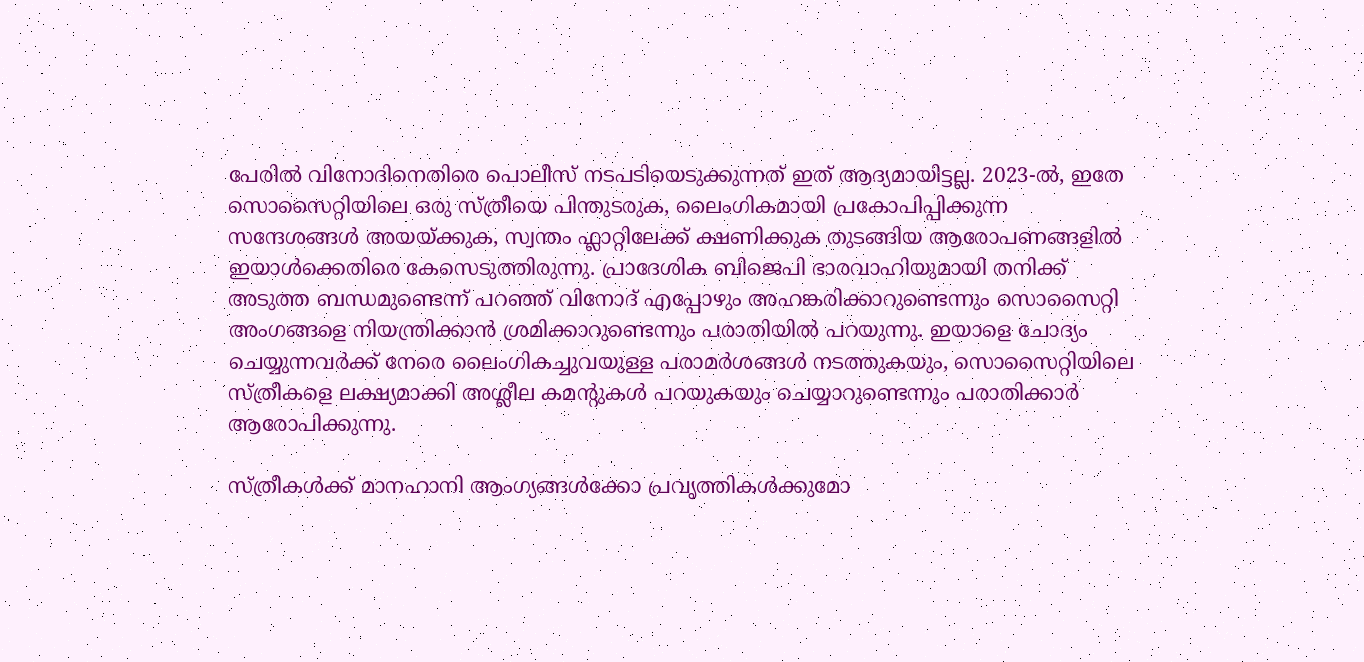പേരിൽ വിനോദിനെതിരെ പൊലീസ് നടപടിയെടുക്കുന്നത് ഇത് ആദ്യമായിട്ടല്ല. 2023-ൽ, ഇതേ സൊസൈറ്റിയിലെ ഒരു സ്ത്രീയെ പിന്തുടരുക, ലൈംഗികമായി പ്രകോപിപ്പിക്കുന്ന സന്ദേശങ്ങൾ അയയ്‌ക്കുക, സ്വന്തം ഫ്ലാറ്റിലേക്ക് ക്ഷണിക്കുക തുടങ്ങിയ ആരോപണങ്ങളിൽ ഇയാൾക്കെതിരെ കേസെടുത്തിരുന്നു. പ്രാദേശിക ബിജെപി ഭാരവാഹിയുമായി തനിക്ക് അടുത്ത ബന്ധമുണ്ടെന്ന് പറഞ്ഞ് വിനോദ് എപ്പോഴും അഹങ്കരിക്കാറുണ്ടെന്നും സൊസൈറ്റി അംഗങ്ങളെ നിയന്ത്രിക്കാൻ ശ്രമിക്കാറുണ്ടെന്നും പരാതിയിൽ പറയുന്നു. ഇയാളെ ചോദ്യം ചെയ്യുന്നവർക്ക് നേരെ ലൈംഗികച്ചുവയുള്ള പരാമർശങ്ങൾ നടത്തുകയും, സൊസൈറ്റിയിലെ സ്ത്രീകളെ ലക്ഷ്യമാക്കി അശ്ലീല കമന്‍റുകൾ പറയുകയും ചെയ്യാറുണ്ടെന്നും പരാതിക്കാർ ആരോപിക്കുന്നു.

സ്ത്രീകൾക്ക് മാനഹാനി ആംഗ്യങ്ങൾക്കോ പ്രവൃത്തികൾക്കുമോ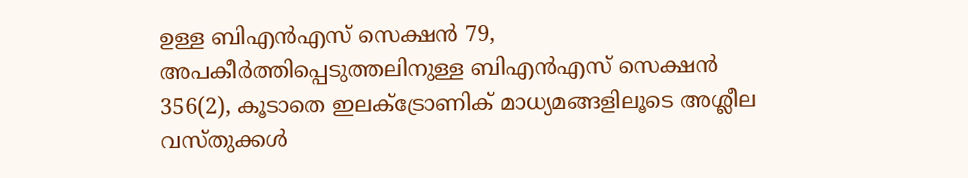ഉള്ള ബിഎൻഎസ് സെക്ഷൻ 79, അപകീർത്തിപ്പെടുത്തലിനുള്ള ബിഎൻഎസ് സെക്ഷൻ 356(2), കൂടാതെ ഇലക്ട്രോണിക് മാധ്യമങ്ങളിലൂടെ അശ്ലീല വസ്തുക്കൾ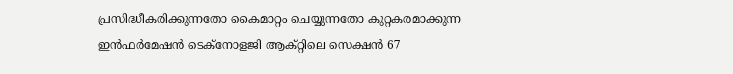പ്രസിദ്ധീകരിക്കുന്നതോ കൈമാറ്റം ചെയ്യുന്നതോ കുറ്റകരമാക്കുന്ന ഇൻഫർമേഷൻ ടെക്നോളജി ആക്റ്റിലെ സെക്ഷൻ 67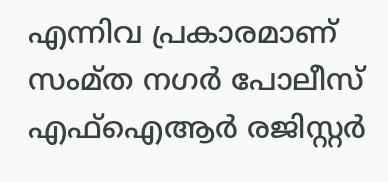എന്നിവ പ്രകാരമാണ് സംമ്ത നഗർ പോലീസ് എഫ്ഐആർ രജിസ്റ്റർ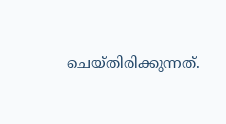ചെയ്തിരിക്കുന്നത്.